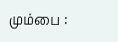மும்பை :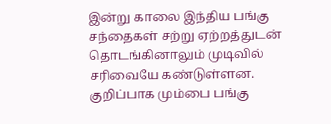இன்று காலை இந்திய பங்கு சந்தைகள் சற்று ஏற்றத்துடன் தொடங்கினாலும் முடிவில் சரிவையே கண்டுள்ளன.
குறிப்பாக மும்பை பங்கு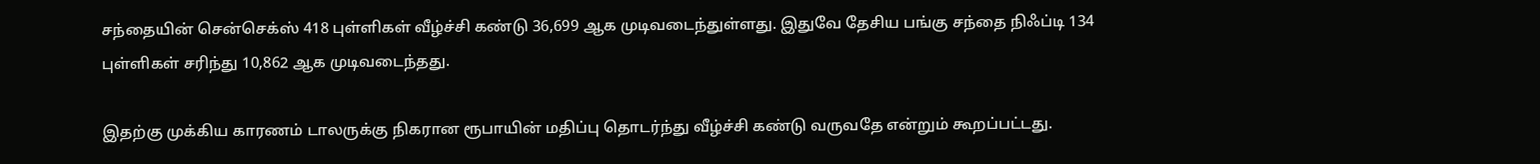சந்தையின் சென்செக்ஸ் 418 புள்ளிகள் வீழ்ச்சி கண்டு 36,699 ஆக முடிவடைந்துள்ளது. இதுவே தேசிய பங்கு சந்தை நிஃப்டி 134 புள்ளிகள் சரிந்து 10,862 ஆக முடிவடைந்தது.

இதற்கு முக்கிய காரணம் டாலருக்கு நிகரான ரூபாயின் மதிப்பு தொடர்ந்து வீழ்ச்சி கண்டு வருவதே என்றும் கூறப்பட்டது.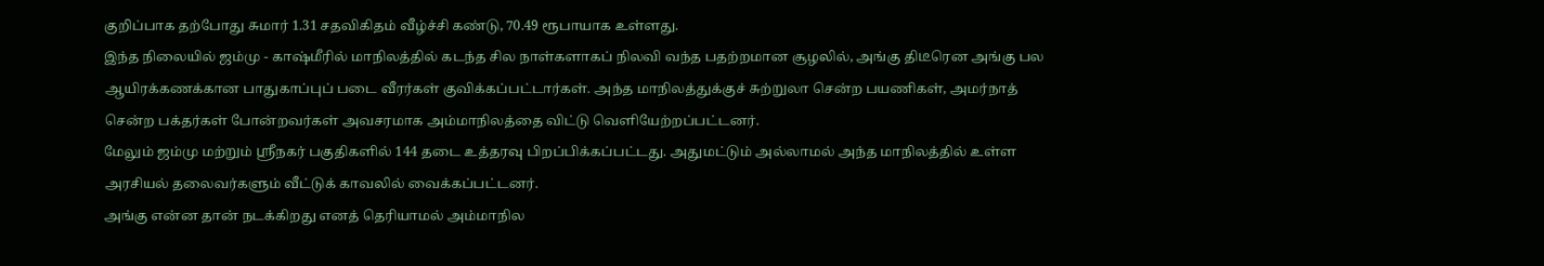குறிப்பாக தற்போது சுமார் 1.31 சதவிகிதம் வீழ்ச்சி கண்டு, 70.49 ரூபாயாக உள்ளது.
இந்த நிலையில் ஜம்மு - காஷ்மீரில் மாநிலத்தில் கடந்த சில நாள்களாகப் நிலவி வந்த பதற்றமான சூழலில், அங்கு திடீரென அங்கு பல ஆயிரக்கணக்கான பாதுகாப்புப் படை வீரர்கள் குவிக்கப்பட்டார்கள். அந்த மாநிலத்துக்குச் சுற்றுலா சென்ற பயணிகள், அமர்நாத் சென்ற பக்தர்கள் போன்றவர்கள் அவசரமாக அம்மாநிலத்தை விட்டு வெளியேற்றப்பட்டனர்.
மேலும் ஜம்மு மற்றும் ஸ்ரீநகர் பகுதிகளில் 144 தடை உத்தரவு பிறப்பிக்கப்பட்டது. அதுமட்டும் அல்லாமல் அந்த மாநிலத்தில் உள்ள அரசியல் தலைவர்களும் வீட்டுக் காவலில் வைக்கப்பட்டனர்.
அங்கு என்ன தான் நடக்கிறது எனத் தெரியாமல் அம்மாநில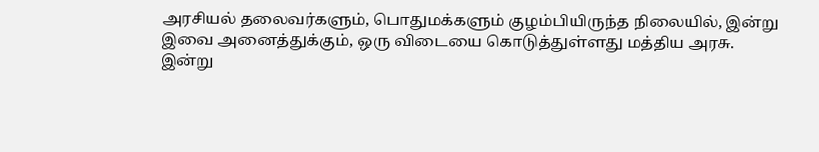அரசியல் தலைவர்களும், பொதுமக்களும் குழம்பியிருந்த நிலையில், இன்று இவை அனைத்துக்கும், ஒரு விடையை கொடுத்துள்ளது மத்திய அரசு.
இன்று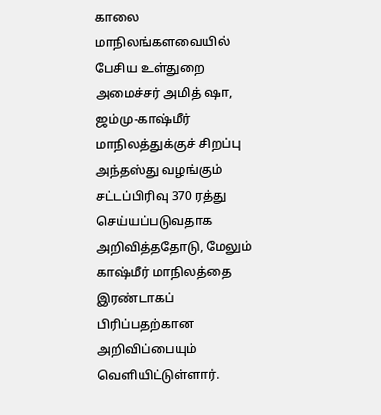காலை மாநிலங்களவையில் பேசிய உள்துறை அமைச்சர் அமித் ஷா, ஜம்மு-காஷ்மீர் மாநிலத்துக்குச் சிறப்பு அந்தஸ்து வழங்கும் சட்டப்பிரிவு 370 ரத்து செய்யப்படுவதாக அறிவித்ததோடு, மேலும் காஷ்மீர் மாநிலத்தை இரண்டாகப் பிரிப்பதற்கான அறிவிப்பையும் வெளியிட்டுள்ளார்.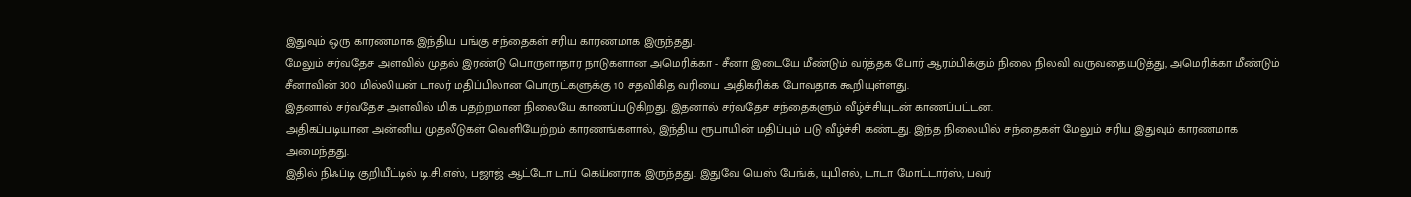இதுவும் ஒரு காரணமாக இந்திய பங்கு சந்தைகள் சரிய காரணமாக இருந்தது.
மேலும் சர்வதேச அளவில் முதல் இரண்டு பொருளாதார நாடுகளான அமெரிக்கா - சீனா இடையே மீண்டும் வர்த்தக போர் ஆரம்பிக்கும் நிலை நிலவி வருவதையடுத்து, அமெரிக்கா மீண்டும் சீனாவின் 300 மில்லியன் டாலர் மதிப்பிலான பொருட்களுக்கு 10 சதவிகித வரியை அதிகரிக்க போவதாக கூறியுள்ளது.
இதனால் சர்வதேச அளவில் மிக பதற்றமான நிலையே காணப்படுகிறது. இதனால் சர்வதேச சந்தைகளும் வீழ்ச்சியுடன் காணப்பட்டன.
அதிகப்படியான அன்னிய முதலீடுகள் வெளியேற்றம் காரணங்களால், இந்திய ரூபாயின் மதிப்பும் படு வீழ்ச்சி கண்டது. இந்த நிலையில் சந்தைகள் மேலும் சரிய இதுவும் காரணமாக அமைந்தது.
இதில் நிஃப்டி குறியீட்டில் டி.சி.எஸ், பஜாஜ் ஆட்டோ டாப் கெய்னராக இருந்தது. இதுவே யெஸ் பேங்க், யுபிஎல், டாடா மோட்டார்ஸ், பவர்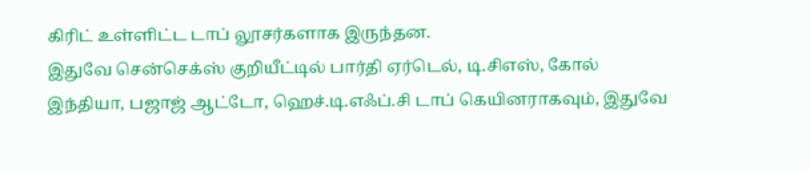கிரிட் உள்ளிட்ட டாப் லூசர்களாக இருந்தன.
இதுவே சென்செக்ஸ் குறியீட்டில் பார்தி ஏர்டெல், டி.சிஎஸ், கோல் இந்தியா, பஜாஜ் ஆட்டோ, ஹெச்.டி.எஃப்.சி டாப் கெயினராகவும், இதுவே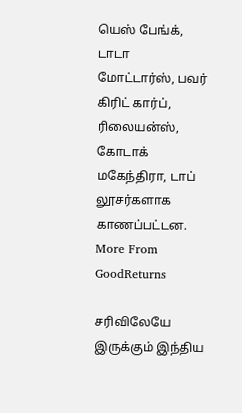யெஸ் பேங்க், டாடா மோட்டார்ஸ், பவர் கிரிட் கார்ப், ரிலையன்ஸ், கோடாக் மகேந்திரா, டாப் லூசர்களாக காணப்பட்டன.
More From GoodReturns

சரிவிலேயே இருக்கும் இந்திய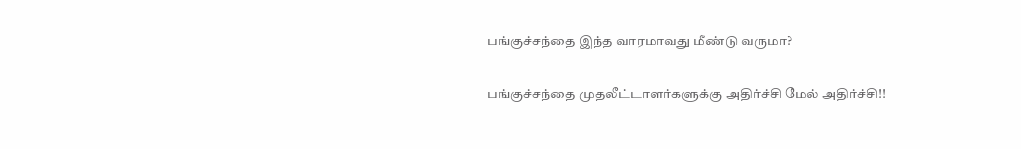பங்குச்சந்தை இந்த வாரமாவது மீண்டு வருமா?

பங்குச்சந்தை முதலீட்டாளர்களுக்கு அதிர்ச்சி மேல் அதிர்ச்சி!!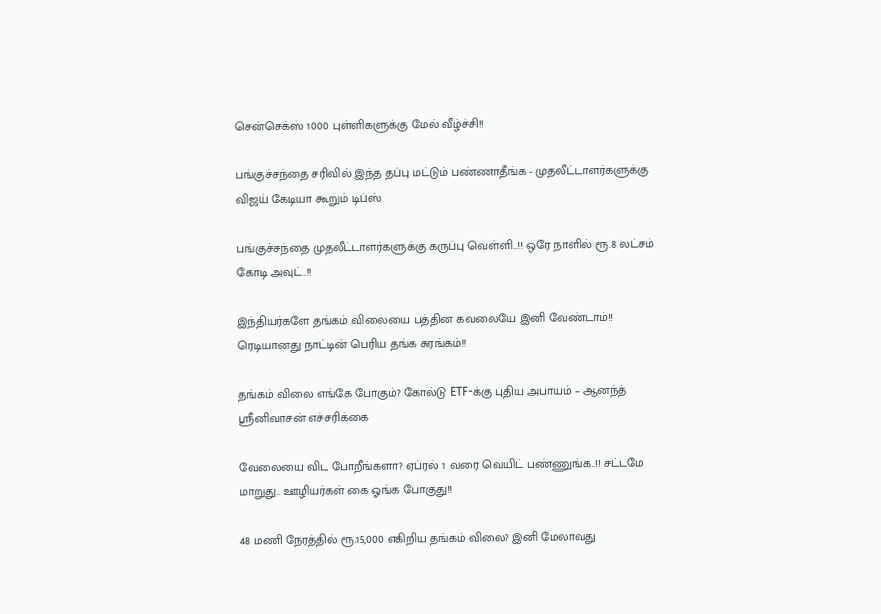சென்செக்ஸ் 1000 புள்ளிகளுக்கு மேல் வீழ்ச்சி!!

பங்குச்சந்தை சரிவில் இந்த தப்பு மட்டும் பண்ணாதீங்க - முதலீட்டாளர்களுக்கு விஜய் கேடியா கூறும் டிப்ஸ்

பங்குச்சந்தை முதலீட்டாளர்களுக்கு கருப்பு வெள்ளி..!! ஒரே நாளில் ரூ.8 லட்சம் கோடி அவுட்..!!

இந்தியர்களே தங்கம் விலையை பத்தின கவலையே இனி வேண்டாம்!! ரெடியானது நாட்டின் பெரிய தங்க சுரங்கம்!!

தங்கம் விலை எங்கே போகும்? கோல்டு ETF-க்கு புதிய அபாயம் – ஆனந்த் ஸ்ரீனிவாசன் எச்சரிக்கை

வேலையை விட போறீங்களா? ஏப்ரல் 1 வரை வெயிட் பண்ணுங்க..!! சட்டமே மாறுது.. ஊழியர்கள் கை ஓங்க போகுது!!

48 மணி நேரத்தில் ரூ.15,000 எகிறிய தங்கம் விலை? இனி மேலாவது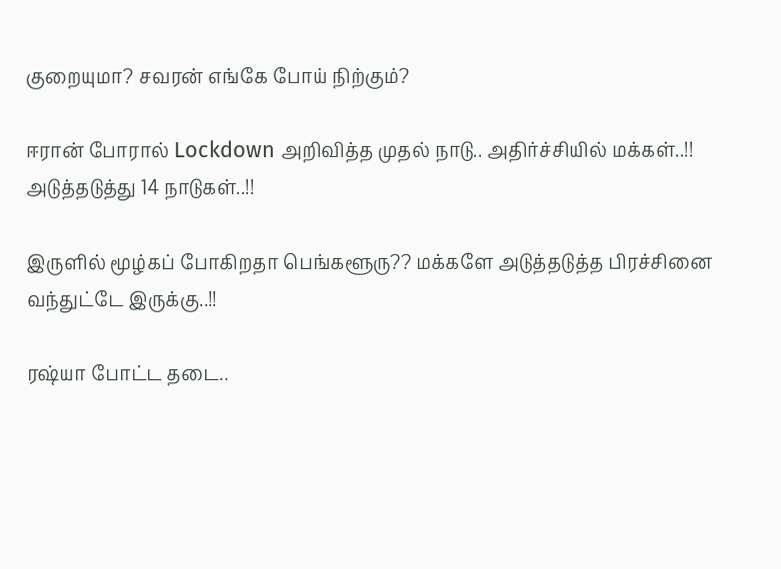குறையுமா? சவரன் எங்கே போய் நிற்கும்?

ஈரான் போரால் Lockdown அறிவித்த முதல் நாடு.. அதிர்ச்சியில் மக்கள்..!! அடுத்தடுத்து 14 நாடுகள்..!!

இருளில் மூழ்கப் போகிறதா பெங்களூரு?? மக்களே அடுத்தடுத்த பிரச்சினை வந்துட்டே இருக்கு..!!

ரஷ்யா போட்ட தடை..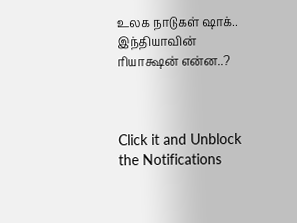உலக நாடுகள் ஷாக்.. இந்தியாவின் ரியாக்ஷன் என்ன..?



Click it and Unblock the Notifications